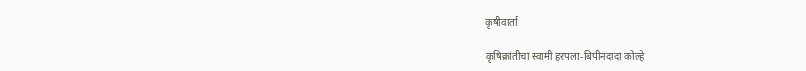कृषीवार्ता

कृषिक्रांतीचा स्वामी हरपला-बिपीनदादा कोल्हे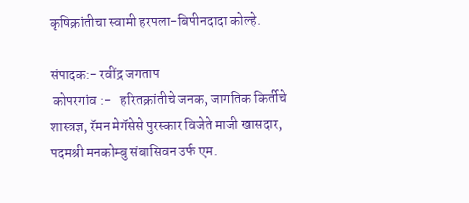कृषिक्रांतीचा स्वामी हरपला-बिपीनदादा कोल्हे.

संपादक:- रवींद्र जगताप
 कोपरगांव :-   हरितक्रांतीचे जनक, जागतिक किर्तीचे शास्त्रज्ञ, रॅमन मेगॅसेसे पुरस्कार विजेते माजी खासदार, पदमश्री मनकोम्बु संबासिवन उर्फ एम.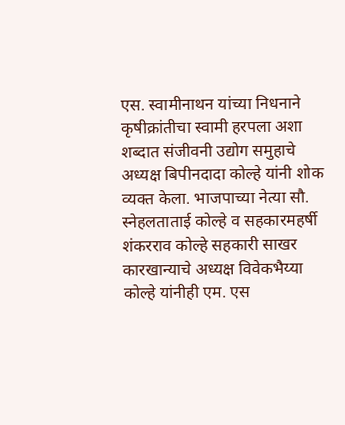एस. स्वामीनाथन यांच्या निधनाने कृषीक्रांतीचा स्वामी हरपला अशा शब्दात संजीवनी उद्योग समुहाचे अध्यक्ष बिपीनदादा कोल्हे यांनी शोक व्यक्त केला. भाजपाच्या नेत्या सौ. स्नेहलताताई कोल्हे व सहकारमहर्षी शंकरराव कोल्हे सहकारी साखर कारखान्याचे अध्यक्ष विवेकभैय्या कोल्हे यांनीही एम. एस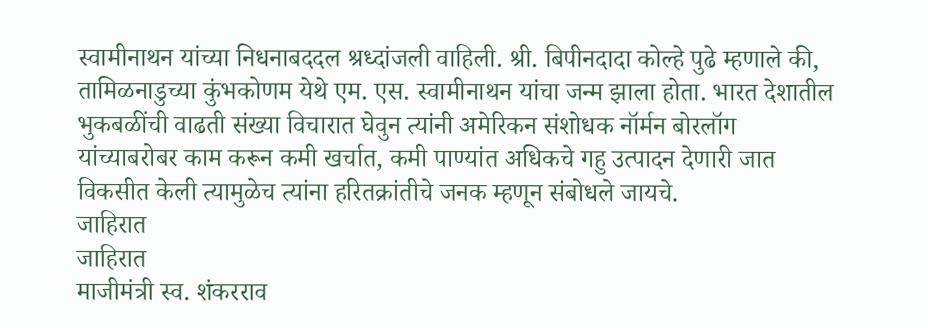स्वामीनाथन यांच्या निधनाबददल श्रध्दांजली वाहिली. श्री. बिपीनदादा कोल्हे पुढे म्हणाले की, तामिळनाडुच्या कुंभकोणम येथे एम. एस. स्वामीनाथन यांचा जन्म झाला होता. भारत देशातील भुकबळींची वाढती संख्या विचारात घेवुन त्यांनी अमेरिकन संशोधक नॉर्मन बोरलॉग यांच्याबरोबर काम करून कमी खर्चात, कमी पाण्यांत अधिकचे गहु उत्पादन देणारी जात विकसीत केली त्यामुळेच त्यांना हरितक्रांतीचे जनक म्हणून संबोधले जायचे.
जाहिरात
जाहिरात
माजीमंत्री स्व. शंकरराव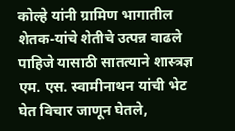कोल्हे यांनी ग्रामिण भागातील शेतक-यांचे शेतीचे उत्पन्न वाढले पाहिजे यासाठी सातत्याने शास्त्रज्ञ एम. एस. स्वामीनाथन यांची भेट घेत विचार जाणून घेतले,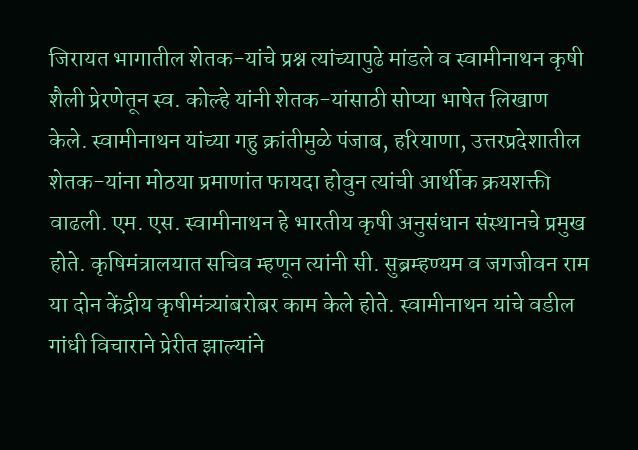जिरायत भागातील शेतक-यांचे प्रश्न त्यांच्यापुढे मांडले व स्वामीनाथन कृषी शैली प्रेरणेतून स्व. कोल्हे यांनी शेतक-यांसाठी सोप्या भाषेत लिखाण केले. स्वामीनाथन यांच्या गहु क्रांतीमुळे पंजाब, हरियाणा, उत्तरप्रदेशातील शेतक-यांना मोठया प्रमाणांत फायदा होवुन त्यांची आर्थीक क्रयशक्ती वाढली. एम. एस. स्वामीनाथन हे भारतीय कृषी अनुसंधान संस्थानचे प्रमुख होते. कृषिमंत्रालयात सचिव म्हणून त्यांनी सी. सुब्रम्हण्यम व जगजीवन राम या दोन केंद्रीय कृषीमंत्र्यांबरोबर काम केले होते. स्वामीनाथन यांचे वडील गांधी विचाराने प्रेरीत झाल्यांने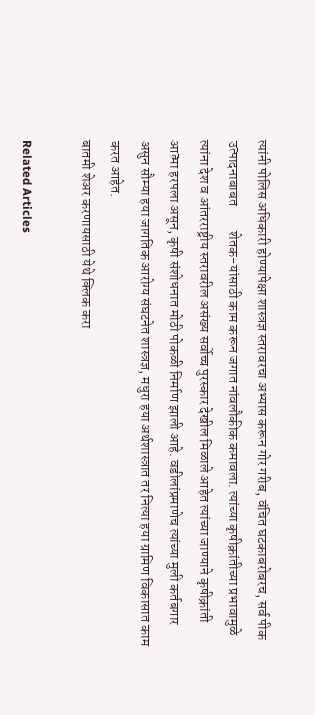त्यांनी पोलिस अधिकारी होण्यापेक्षा शास्त्रज्ञ स्तरावरचा अभ्यास करून गोर गरीब, वंचित घटकाबरोबरच, सर्व पीक उत्पादनाबाबत         शेतक-यांसाठी काम करून जगात नांवलौकीक कमावला. त्यांच्या कृषीक्रांतीच्या प्रभावामुळे त्यांना देश व आंतरराष्ट्रीय स्तरावरील असंख्य सर्वोच्च पुरस्कार देखील मिळाले आहेत त्यांच्या जाण्याने कृषीक्रांती आत्मा हरपला असून, कृषी संशोधनात मोठी पोकळी निर्माण झाली आहे. वडीलांप्रमाणेच त्यांच्या मुली कर्तबगार असुन सौम्या हया जागतिक आरोग्य संघटनेत शास्त्रज्ञ, मधुरा हया अर्थशास्त्रात तर नित्या हया ग्रामिण विकासात काम करत आहेत.
बातमी शेअर करणायसाठी येथे क्लिक करा

Related Articles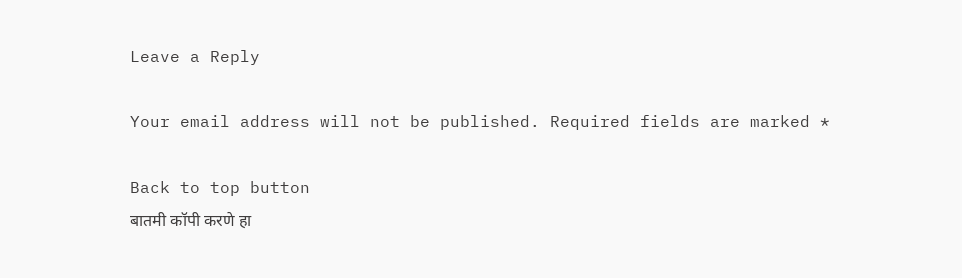Leave a Reply

Your email address will not be published. Required fields are marked *

Back to top button
बातमी कॉपी करणे हा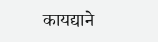कायद्याने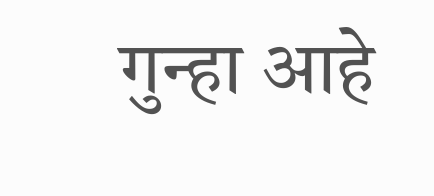गुन्हा आहे